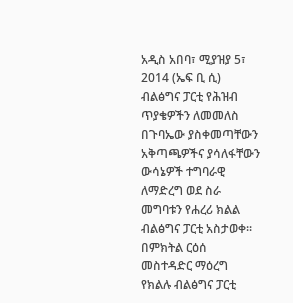አዲስ አበባ፣ ሚያዝያ 5፣ 2014 (ኤፍ ቢ ሲ) ብልፅግና ፓርቲ የሕዝብ ጥያቄዎችን ለመመለስ በጉባኤው ያስቀመጣቸውን አቅጣጫዎችና ያሳለፋቸውን ውሳኔዎች ተግባራዊ ለማድረግ ወደ ስራ መግባቱን የሐረሪ ክልል ብልፅግና ፓርቲ አስታወቀ፡፡
በምክትል ርዕሰ መስተዳድር ማዕረግ የክልሉ ብልፅግና ፓርቲ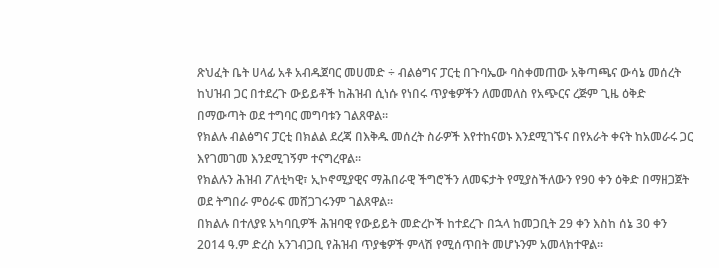ጽህፈት ቤት ሀላፊ አቶ አብዱጀባር መሀመድ ÷ ብልፅግና ፓርቲ በጉባኤው ባስቀመጠው አቅጣጫና ውሳኔ መሰረት ከህዝብ ጋር በተደረጉ ውይይቶች ከሕዝብ ሲነሱ የነበሩ ጥያቄዎችን ለመመለስ የአጭርና ረጅም ጊዜ ዕቅድ በማውጣት ወደ ተግባር መግባቱን ገልጸዋል።
የክልሉ ብልፅግና ፓርቲ በክልል ደረጃ በእቅዱ መሰረት ስራዎች እየተከናወኑ እንደሚገኙና በየአራት ቀናት ከአመራሩ ጋር እየገመገመ እንደሚገኝም ተናግረዋል።
የክልሉን ሕዝብ ፖለቲካዊ፣ ኢኮኖሚያዊና ማሕበራዊ ችግሮችን ለመፍታት የሚያስችለውን የ90 ቀን ዕቅድ በማዘጋጀት ወደ ትግበራ ምዕራፍ መሸጋገሩንም ገልጸዋል።
በክልሉ በተለያዩ አካባቢዎች ሕዝባዊ የውይይት መድረኮች ከተደረጉ በኋላ ከመጋቢት 29 ቀን እስከ ሰኔ 30 ቀን 2014 ዓ.ም ድረስ አንገብጋቢ የሕዝብ ጥያቄዎች ምላሽ የሚሰጥበት መሆኑንም አመላክተዋል።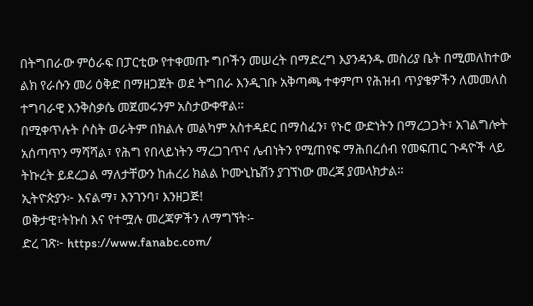በትግበራው ምዕራፍ በፓርቲው የተቀመጡ ግቦችን መሠረት በማድረግ እያንዳንዱ መስሪያ ቤት በሚመለከተው ልክ የራሱን መሪ ዕቅድ በማዘጋጀት ወደ ትግበራ እንዲገቡ አቅጣጫ ተቀምጦ የሕዝብ ጥያቄዎችን ለመመለስ ተግባራዊ እንቅስቃሴ መጀመሩንም አስታውቀዋል።
በሚቀጥሉት ሶስት ወራትም በክልሉ መልካም አስተዳደር በማስፈን፣ የኑሮ ውድነትን በማረጋጋት፣ አገልግሎት አሰጣጥን ማሻሻል፣ የሕግ የበላይነትን ማረጋገጥና ሌብነትን የሚጠየፍ ማሕበረሰብ የመፍጠር ጉዳዮች ላይ ትኩረት ይደረጋል ማለታቸውን ከሐረሪ ክልል ኮሙኒኬሽን ያገኘነው መረጃ ያመላክታል፡፡
ኢትዮጵያን፦ እናልማ፣ እንገንባ፣ እንዘጋጅ!
ወቅታዊ፣ትኩስ እና የተሟሉ መረጃዎችን ለማግኘት፡-
ድረ ገጽ፦ https://www.fanabc.com/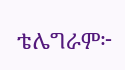ቴሌግራም፦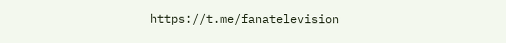https://t.me/fanatelevision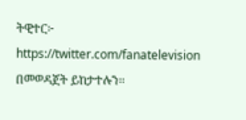ትዊተር፦ https://twitter.com/fanatelevision በመወዳጀት ይከታተሉን፡፡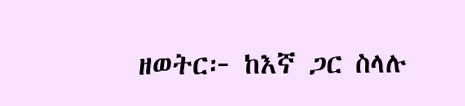ዘወትር፦ ከእኛ ጋር ስላሉ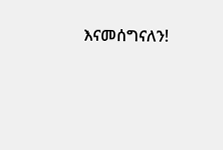እናመሰግናለን!